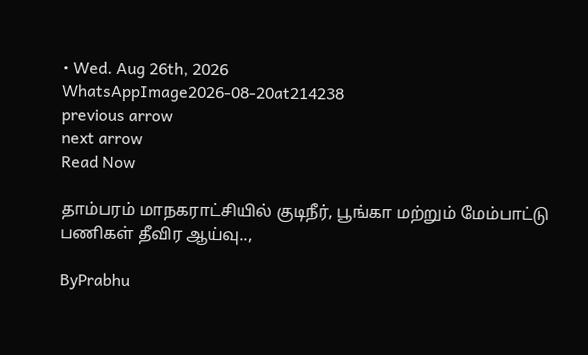• Wed. Aug 26th, 2026
WhatsAppImage2026-08-20at214238
previous arrow
next arrow
Read Now

தாம்பரம் மாநகராட்சியில் குடிநீர், பூங்கா மற்றும் மேம்பாட்டு பணிகள் தீவிர ஆய்வு..,

ByPrabhu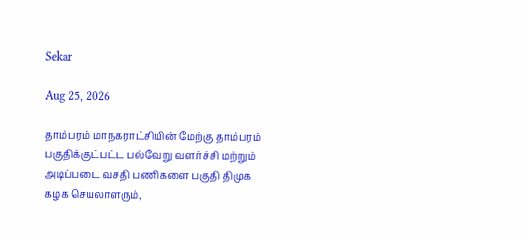Sekar

Aug 25, 2026

தாம்பரம் மாநகராட்சியின் மேற்கு தாம்பரம் பகுதிக்குட்பட்ட பல்வேறு வளர்ச்சி மற்றும் அடிப்படை வசதி பணிகளை பகுதி திமுக கழக செயலாளரும்,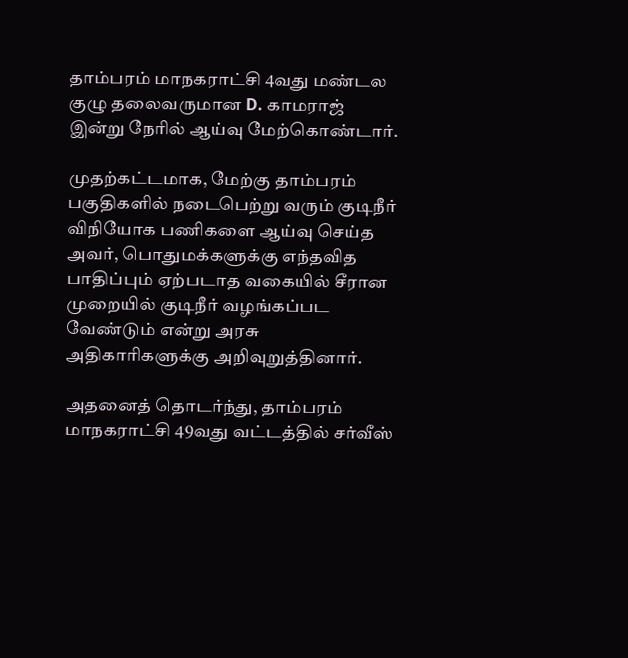தாம்பரம் மாநகராட்சி 4வது மண்டல குழு தலைவருமான D. காமராஜ் இன்று நேரில் ஆய்வு மேற்கொண்டார்.

முதற்கட்டமாக, மேற்கு தாம்பரம் பகுதிகளில் நடைபெற்று வரும் குடிநீர் விநியோக பணிகளை ஆய்வு செய்த அவர், பொதுமக்களுக்கு எந்தவித பாதிப்பும் ஏற்படாத வகையில் சீரான முறையில் குடிநீர் வழங்கப்பட வேண்டும் என்று அரசு அதிகாரிகளுக்கு அறிவுறுத்தினார்.

அதனைத் தொடர்ந்து, தாம்பரம் மாநகராட்சி 49வது வட்டத்தில் சர்வீஸ்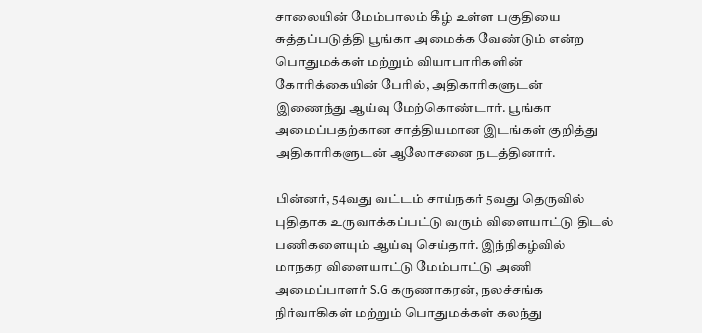சாலையின் மேம்பாலம் கீழ் உள்ள பகுதியை சுத்தப்படுத்தி பூங்கா அமைக்க வேண்டும் என்ற பொதுமக்கள் மற்றும் வியாபாரிகளின் கோரிக்கையின் பேரில், அதிகாரிகளுடன் இணைந்து ஆய்வு மேற்கொண்டார். பூங்கா அமைப்பதற்கான சாத்தியமான இடங்கள் குறித்து அதிகாரிகளுடன் ஆலோசனை நடத்தினார்.

பின்னர், 54வது வட்டம் சாய்நகர் 5வது தெருவில் புதிதாக உருவாக்கப்பட்டு வரும் விளையாட்டு திடல் பணிகளையும் ஆய்வு செய்தார். இந்நிகழ்வில் மாநகர விளையாட்டு மேம்பாட்டு அணி அமைப்பாளர் S.G கருணாகரன், நலச்சங்க நிர்வாகிகள் மற்றும் பொதுமக்கள் கலந்து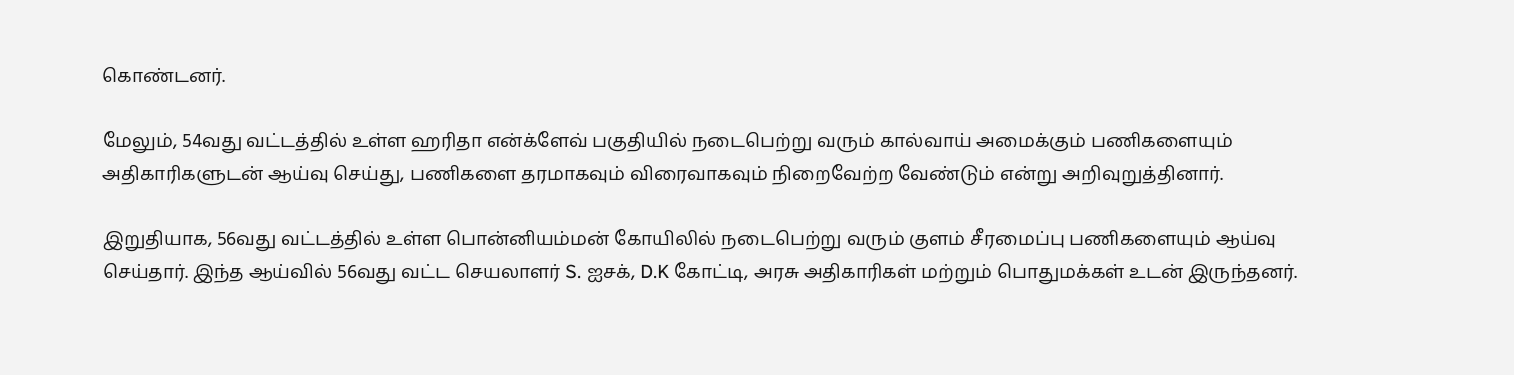கொண்டனர்.

மேலும், 54வது வட்டத்தில் உள்ள ஹரிதா என்க்ளேவ் பகுதியில் நடைபெற்று வரும் கால்வாய் அமைக்கும் பணிகளையும் அதிகாரிகளுடன் ஆய்வு செய்து, பணிகளை தரமாகவும் விரைவாகவும் நிறைவேற்ற வேண்டும் என்று அறிவுறுத்தினார்.

இறுதியாக, 56வது வட்டத்தில் உள்ள பொன்னியம்மன் கோயிலில் நடைபெற்று வரும் குளம் சீரமைப்பு பணிகளையும் ஆய்வு செய்தார். இந்த ஆய்வில் 56வது வட்ட செயலாளர் S. ஐசக், D.K கோட்டி, அரசு அதிகாரிகள் மற்றும் பொதுமக்கள் உடன் இருந்தனர்.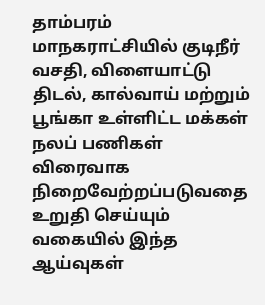தாம்பரம் மாநகராட்சியில் குடிநீர் வசதி, விளையாட்டு திடல், கால்வாய் மற்றும் பூங்கா உள்ளிட்ட மக்கள் நலப் பணிகள் விரைவாக நிறைவேற்றப்படுவதை உறுதி செய்யும் வகையில் இந்த ஆய்வுகள்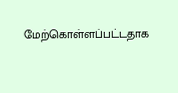மேற்கொள்ளப்பட்டதாக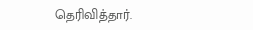தெரிவித்தார்.